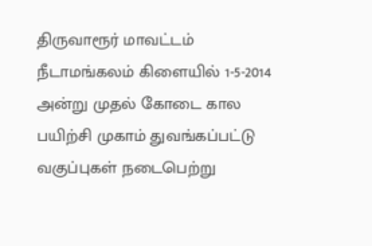திருவாரூர் மாவட்டம் நீடாமங்கலம் கிளையில் 1-5-2014 அன்று முதல் கோடை கால பயிற்சி முகாம் துவங்கப்பட்டு வகுப்புகள் நடைபெற்று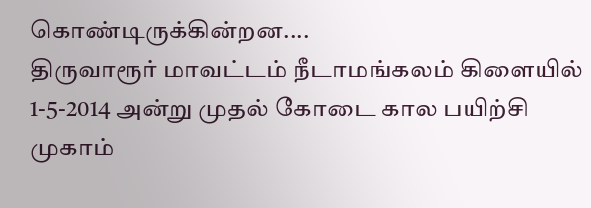கொண்டிருக்கின்றன....
திருவாரூர் மாவட்டம் நீடாமங்கலம் கிளையில் 1-5-2014 அன்று முதல் கோடை கால பயிற்சி முகாம்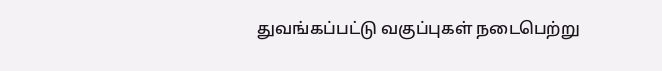துவங்கப்பட்டு வகுப்புகள் நடைபெற்று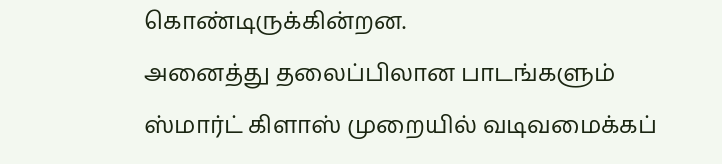கொண்டிருக்கின்றன.
அனைத்து தலைப்பிலான பாடங்களும் ஸ்மார்ட் கிளாஸ் முறையில் வடிவமைக்கப்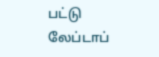பட்டு லேப்டாப்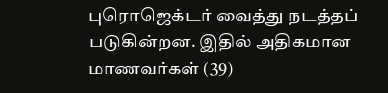புரொஜெக்டர் வைத்து நடத்தப் படுகின்றன. இதில் அதிகமான மாணவர்கள் (39)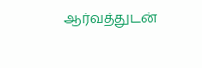ஆர்வத்துடன்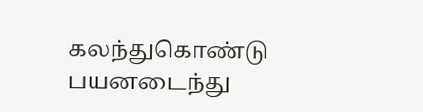கலந்துகொண்டு பயனடைந்து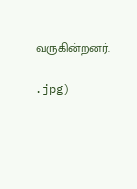வருகின்றனர்.

.jpg)